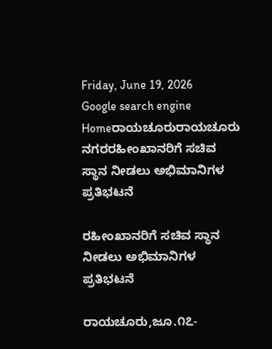Friday, June 19, 2026
Google search engine
Homeರಾಯಚೂರುರಾಯಚೂರು ನಗರರಹೀಂಖಾನರಿಗೆ ಸಚಿವ ಸ್ಥಾನ ನೀಡಲು ಅಭಿಮಾನಿಗಳ ಪ್ರತಿಭಟನೆ

ರಹೀಂಖಾನರಿಗೆ ಸಚಿವ ಸ್ಥಾನ ನೀಡಲು ಅಭಿಮಾನಿಗಳ ಪ್ರತಿಭಟನೆ

ರಾಯಚೂರು,ಜೂ.೧೭-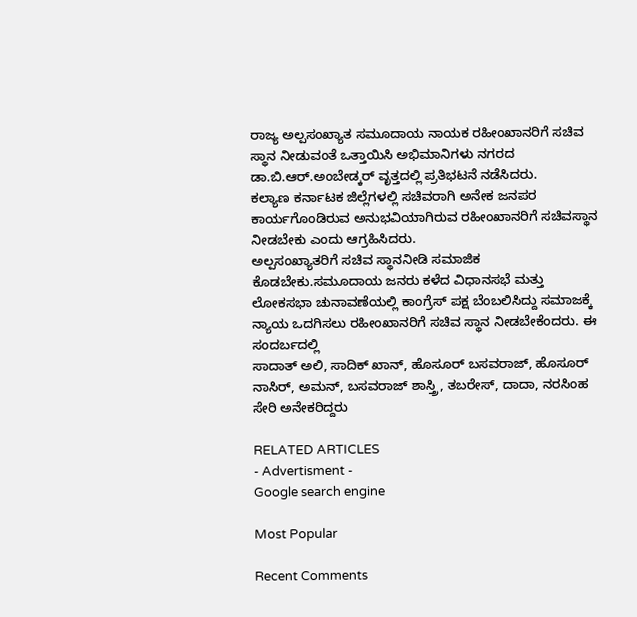ರಾಜ್ಯ ಅಲ್ಪಸಂಖ್ಯಾತ ಸಮೂದಾಯ ನಾಯಕ ರಹೀಂಖಾನರಿಗೆ ಸಚಿವ ಸ್ಥಾನ ನೀಡುವಂತೆ ಒತ್ತಾಯಿಸಿ ಅಭಿಮಾನಿಗಳು ನಗರದ ಡಾ.ಬಿ.ಆರ್.ಅಂಬೇಡ್ಕರ್ ವೃತ್ತದಲ್ಲಿ ಪ್ರತಿಭಟನೆ ನಡೆಸಿದರು.
ಕಲ್ಯಾಣ ಕರ್ನಾಟಕ ಜಿಲ್ಲೆಗಳಲ್ಲಿ ಸಚಿವರಾಗಿ ಅನೇಕ ಜನಪರ ಕಾರ್ಯಗೊಂಡಿರುವ ಅನುಭವಿಯಾಗಿರುವ ರಹೀಂಖಾನರಿಗೆ ಸಚಿವಸ್ಥಾನ ನೀಡಬೇಕು ಎಂದು ಆಗ್ರಹಿಸಿದರು.
ಅಲ್ಪಸಂಖ್ಯಾತರಿಗೆ ಸಚಿವ ಸ್ಥಾನ‌ನೀಡಿ ಸಮಾಜಿಕ ಕೊಡಬೇಕು.ಸಮೂದಾಯ ಜನರು ಕಳೆದ ವಿಧಾನಸಭೆ ಮತ್ತು ಲೋಕಸಭಾ ಚುನಾವಣೆಯಲ್ಲಿ ಕಾಂಗ್ರೆಸ್ ಪಕ್ಷ ಬೆಂಬಲಿಸಿದ್ದು ಸಮಾಜಕ್ಕೆ ನ್ಯಾಯ ಒದಗಿಸಲು ರಹೀಂಖಾನರಿಗೆ ಸಚಿವ ಸ್ಥಾನ ನೀಡಬೇಕೆಂದರು. ಈ ಸಂದರ್ಬದಲ್ಲಿ
ಸಾದಾತ್ ಅಲಿ, ಸಾದಿಕ್ ಖಾನ್, ಹೊಸೂರ್ ಬಸವರಾಜ್, ಹೊಸೂರ್ ನಾಸಿರ್, ಅಮನ್, ಬಸವರಾಜ್ ಶಾಸ್ತ್ರಿ, ತಬರೇಸ್, ದಾದಾ, ನರಸಿಂಹ ಸೇರಿ ಅನೇಕರಿದ್ದರು‌

RELATED ARTICLES
- Advertisment -
Google search engine

Most Popular

Recent Comments